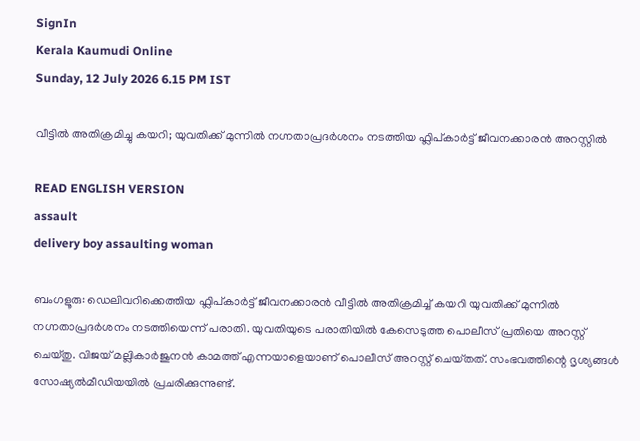SignIn
Kerala Kaumudi Online
Sunday, 12 July 2026 6.15 PM IST

വീട്ടിൽ അതിക്രമിച്ചു കയറി; യുവതിക്ക് മുന്നിൽ നഗ്നതാപ്രദർശനം നടത്തിയ ഫ്ലിപ്‌കാർട്ട് ജീവനക്കാരൻ അറസ്റ്റിൽ

READ ENGLISH VERSION
assault
delivery boy assaulting woman

ബംഗളൂരു: ഡെലിവറിക്കെത്തിയ ഫ്ലിപ്‌കാർട്ട് ജീവനക്കാരൻ വീട്ടിൽ അതിക്രമിച്ച് കയറി യുവതിക്ക് മുന്നിൽ നഗ്നതാപ്രദർശനം നടത്തിയെന്ന് പരാതി. യുവതിയുടെ പരാതിയിൽ കേസെടുത്ത പൊലീസ് പ്രതിയെ അറസ്റ്റ് ചെയ്‌തു. വിജയ് മല്ലികാർജുനൻ കാമത്ത് എന്നയാളെയാണ് പൊലീസ് അറസ്റ്റ് ചെയ്‌തത്. സംഭവത്തിന്റെ ദൃശ്യങ്ങൾ സോഷ്യൽമീഡിയയിൽ പ്രചരിക്കുന്നുണ്ട്.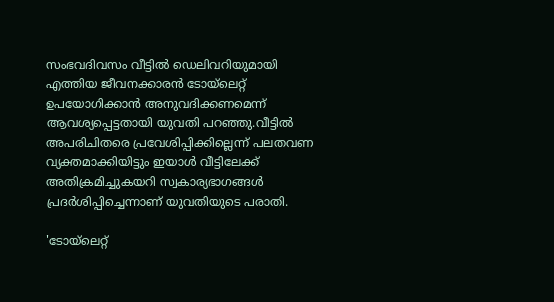സംഭവദിവസം വീട്ടിൽ ഡെലിവറിയുമായി എത്തിയ ജീവനക്കാരൻ ടോയ്‌ലെറ്റ് ഉപയോഗിക്കാൻ അനുവദിക്കണമെന്ന് ആവശ്യപ്പെട്ടതായി യുവതി പറഞ്ഞു.വീട്ടിൽ അപരിചിതരെ പ്രവേശിപ്പിക്കില്ലെന്ന് പലതവണ വ്യക്തമാക്കിയിട്ടും ഇയാൾ വീട്ടിലേക്ക് അതിക്രമിച്ചുകയറി സ്വകാര്യഭാഗങ്ങൾ പ്രദർശിപ്പിച്ചെന്നാണ് യുവതിയുടെ പരാതി.

'ടോയ്‌ലെറ്റ്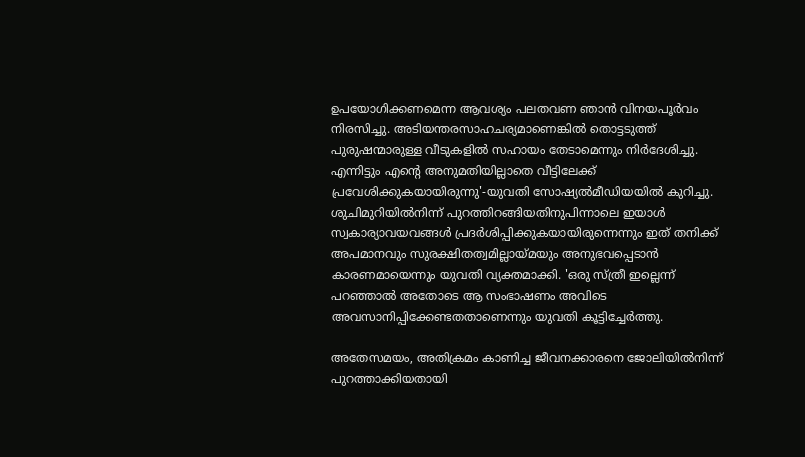ഉപയോഗിക്കണമെന്ന ആവശ്യം പലതവണ ഞാൻ വിനയപൂർവം നിരസിച്ചു. അടിയന്തരസാഹചര്യമാണെങ്കിൽ തൊട്ടടുത്ത് പുരുഷന്മാരുള്ള വീടുകളിൽ സഹായം തേടാമെന്നും നി‌ർദേശിച്ചു. എന്നിട്ടും എന്റെ അനുമതിയില്ലാതെ വീട്ടിലേക്ക് പ്രവേശിക്കുകയായിരുന്നു'-യുവതി സോഷ്യൽമീഡിയയിൽ കുറിച്ചു. ശുചിമുറിയിൽനിന്ന് പുറത്തിറങ്ങിയതിനുപിന്നാലെ ഇയാൾ സ്വകാര്യാവയവങ്ങൾ പ്രദർശിപ്പിക്കുകയായിരുന്നെന്നും ഇത് തനിക്ക് അപമാനവും സുരക്ഷിതത്വമില്ലായ്‌മയും അനുഭവപ്പെടാൻ കാരണമായെന്നും യുവതി വ്യക്തമാക്കി. 'ഒരു സ്‌ത്രീ ഇല്ലെന്ന് പറഞ്ഞാൽ അതോടെ ആ സംഭാഷണം അവിടെ അവസാനിപ്പിക്കേണ്ടതതാണെന്നും യുവതി കൂട്ടിച്ചേർത്തു.

അതേസമയം, അതിക്രമം കാണിച്ച ജീവനക്കാരനെ ജോലിയിൽനിന്ന് പുറത്താക്കിയതായി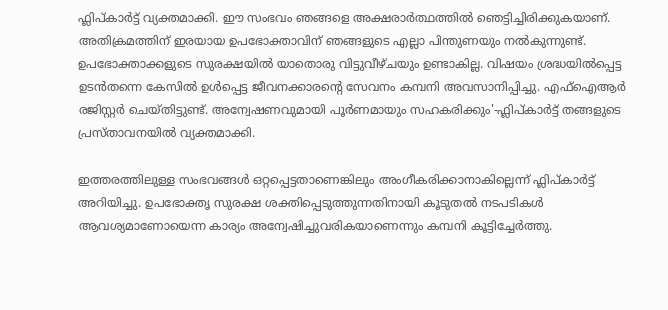ഫ്ലിപ്‌കാർട്ട് വ്യക്തമാക്കി. ഈ സംഭവം ഞങ്ങളെ അക്ഷരാ‌ർത്ഥത്തിൽ ഞെട്ടിച്ചിരിക്കുകയാണ്. അതിക്രമത്തിന് ഇരയായ ഉപഭോക്താവിന് ഞങ്ങളുടെ എല്ലാ പിന്തുണയും നൽകുന്നുണ്ട്. ഉപഭോക്താക്കളുടെ സുരക്ഷയിൽ യാതൊരു വിട്ടുവീഴ്‌ചയും ഉണ്ടാകില്ല. വിഷയം ശ്രദ്ധയിൽപ്പെട്ട ഉടൻതന്നെ കേസിൽ ഉൾപ്പെട്ട ജീവനക്കാരന്റെ സേവനം കമ്പനി അവസാനിപ്പിച്ചു. എഫ്‌ഐആർ രജിസ്റ്റ‌ർ ചെയ്‌തിട്ടുണ്ട്. അന്വേഷണവുമായി പൂർണമായും സഹകരിക്കും'-ഫ്ലിപ്കാർട്ട് തങ്ങളുടെ പ്രസ്‌താവനയിൽ വ്യക്തമാക്കി.

ഇത്തരത്തിലുള്ള സംഭവങ്ങൾ ഒറ്റപ്പെട്ടതാണെങ്കിലും അംഗീകരിക്കാനാകില്ലെന്ന് ഫ്ലിപ്‌കാർട്ട് അറിയിച്ചു. ഉപഭോക്തൃ സുരക്ഷ ശക്തിപ്പെടുത്തുന്നതിനായി കൂടുതൽ നടപടികൾ ആവശ്യമാണോയെന്ന കാര്യം അന്വേഷിച്ചുവരികയാണെന്നും കമ്പനി കൂട്ടിച്ചേർത്തു.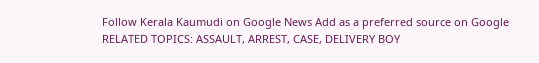Follow Kerala Kaumudi on Google News Add as a preferred source on Google
RELATED TOPICS: ASSAULT, ARREST, CASE, DELIVERY BOY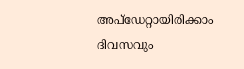അപ്ഡേറ്റായിരിക്കാം ദിവസവും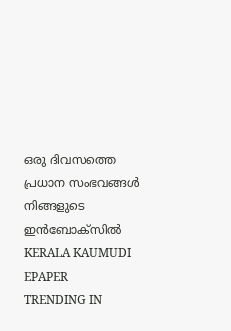ഒരു ദിവസത്തെ പ്രധാന സംഭവങ്ങൾ നിങ്ങളുടെ ഇൻബോക്സിൽ
KERALA KAUMUDI EPAPER
TRENDING IN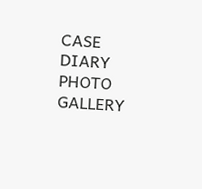CASE DIARY
PHOTO GALLERY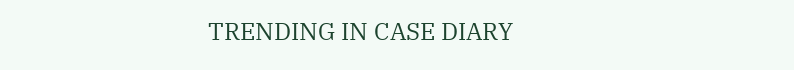TRENDING IN CASE DIARY